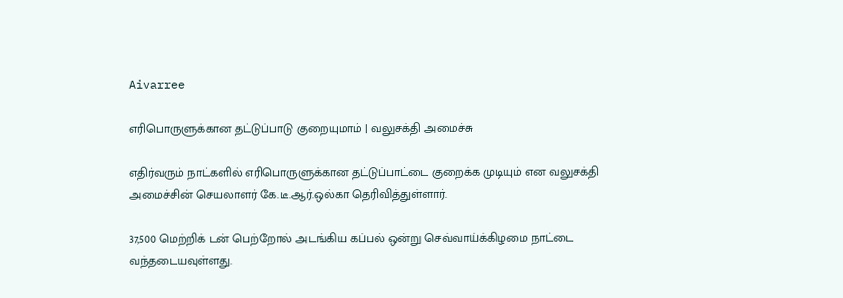Aivarree

எரிபொருளுக்கான தட்டுப்பாடு குறையுமாம் | வலுசக்தி அமைச்சு

எதிர்வரும் நாட்களில் எரிபொருளுக்கான தட்டுப்பாட்டை குறைக்க முடியும் என வலுசக்தி அமைச்சின் செயலாளர் கே.டீ.ஆர்.ஒல்கா தெரிவித்துள்ளார்.

37,500 மெற்றிக் டன் பெற்றோல் அடங்கிய கப்பல் ஒன்று செவ்வாய்க்கிழமை நாட்டை வந்தடையவுள்ளது.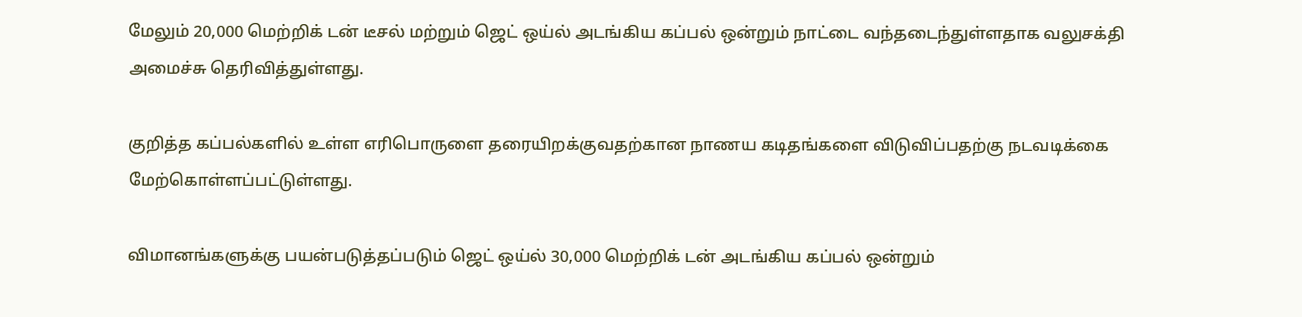மேலும் 20,000 மெற்றிக் டன் டீசல் மற்றும் ஜெட் ஒய்ல் அடங்கிய கப்பல் ஒன்றும் நாட்டை வந்தடைந்துள்ளதாக வலுசக்தி அமைச்சு தெரிவித்துள்ளது.

குறித்த கப்பல்களில் உள்ள எரிபொருளை தரையிறக்குவதற்கான நாணய கடிதங்களை விடுவிப்பதற்கு நடவடிக்கை மேற்கொள்ளப்பட்டுள்ளது.

விமானங்களுக்கு பயன்படுத்தப்படும் ஜெட் ஒய்ல் 30,000 மெற்றிக் டன் அடங்கிய கப்பல் ஒன்றும்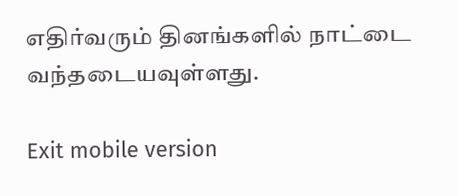எதிர்வரும் தினங்களில் நாட்டை வந்தடையவுள்ளது.

Exit mobile version